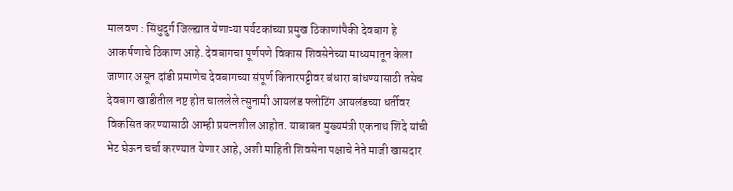मालवण : सिंधुदुर्ग जिल्ह्यात येणाऱ्या पर्यटकांच्या प्रमुख ठिकाणांपैकी देवबाग हे आकर्षणाचे ठिकाण आहे. देवबागचा पूर्णपणे विकास शिवसेनेच्या माध्यमातून केला जाणार असून दांडी प्रमाणेच देवबागच्या संपूर्ण किनारपट्टीवर बंधारा बांधण्यासाठी तसेच देवबाग खाडीतील नष्ट होत चाललेले त्सुनामी आयलंड फ्लोटिंग आयलंडच्या धर्तीवर विकसित करण्यासाठी आम्ही प्रयत्नशील आहोत. याबाबत मुख्यमंत्री एकनाथ शिंदे यांची भेट घेऊन चर्चा करण्यात येणार आहे, अशी माहिती शिवसेना पक्षाचे नेते माजी खासदार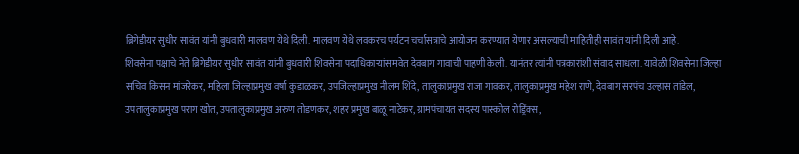ब्रिगेडीयर सुधीर सावंत यांनी बुधवारी मालवण येथे दिली. मालवण येथे लवकरच पर्यटन चर्चासत्राचे आयोजन करण्यात येणार असल्याची माहितीही सावंत यांनी दिली आहे.
शिवसेना पक्षाचे नेते ब्रिगेडीयर सुधीर सावंत यांनी बुधवारी शिवसेना पदाधिकाऱ्यांसमवेत देवबाग गावाची पाहणी केली. यानंतर त्यांनी पत्रकारांशी संवाद साधला. यावेळी शिवसेना जिल्हा सचिव किसन मांजरेकर, महिला जिल्हाप्रमुख वर्षा कुडाळकर, उपजिल्हाप्रमुख नीलम शिंदे, तालुकाप्रमुख राजा गावकर, तालुकाप्रमुख महेश राणे, देवबाग सरपंच उल्हास तांडेल, उपतालुकाप्रमुख पराग खोत, उपतालुकाप्रमुख अरुण तोडणकर, शहर प्रमुख बाळू नाटेकर, ग्रामपंचायत सदस्य पास्कोल रोड्रिंक्स,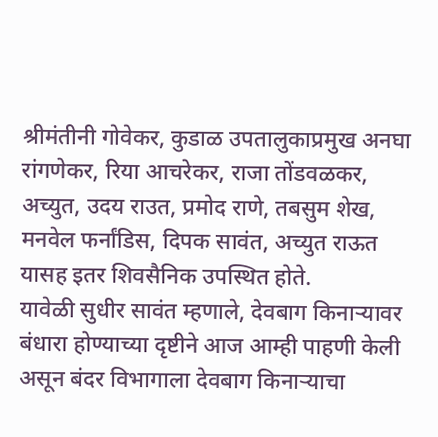श्रीमंतीनी गोवेकर, कुडाळ उपतालुकाप्रमुख अनघा रांगणेकर, रिया आचरेकर, राजा तोंडवळकर, अच्युत, उदय राउत, प्रमोद राणे, तबसुम शेख, मनवेल फर्नांडिस, दिपक सावंत, अच्युत राऊत यासह इतर शिवसैनिक उपस्थित होते.
यावेळी सुधीर सावंत म्हणाले, देवबाग किनाऱ्यावर बंधारा होण्याच्या दृष्टीने आज आम्ही पाहणी केली असून बंदर विभागाला देवबाग किनाऱ्याचा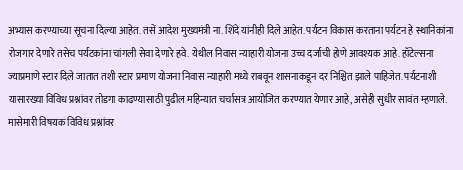अभ्यास करण्याच्या सूचना दिल्या आहेत. तसें आदेश मुख्यमंत्री ना. शिंदे यांनीही दिले आहेत. पर्यटन विकास करताना पर्यटन हे स्थानिकांना रोजगार देणारे तसेच पर्यटकांना चांगली सेवा देणारे हवे. येथील निवास न्याहारी योजना उच्च दर्जाची होणे आवश्यक आहे. हॉटेल्सना ज्याप्रमाणे स्टार दिले जातात तशी स्टार प्रमाण योजना निवास न्याहारी मध्ये राबवून शासनाकडून दर निश्चित झाले पाहिजेत. पर्यटनाशी यासारख्या विविध प्रश्नांवर तोडगा काढण्यासाठी पुढील महिन्यात चर्चासत्र आयोजित करण्यात येणार आहे, असेही सुधीर सावंत म्हणाले.
मासेमारी विषयक विविध प्रश्नांवर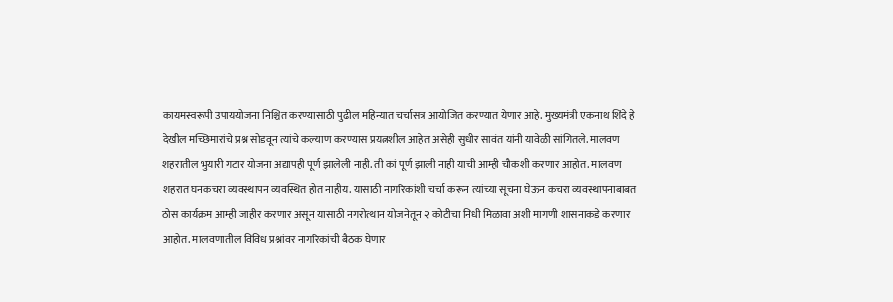कायमस्वरूपी उपाययोजना निश्चित करण्यासाठी पुढील महिन्यात चर्चासत्र आयोजित करण्यात येणार आहे. मुख्यमंत्री एकनाथ शिंदे हे देखील मच्छिमारांचे प्रश्न सोडवून त्यांचे कल्याण करण्यास प्रयत्नशील आहेत असेही सुधीर सावंत यांनी यावेळी सांगितले. मालवण शहरातील भुयारी गटार योजना अद्यापही पूर्ण झालेली नाही. ती कां पूर्ण झाली नाही याची आम्ही चौकशी करणार आहोत. मालवण शहरात घनकचरा व्यवस्थापन व्यवस्थित होत नाहीय. यासाठी नागरिकांशी चर्चा करून त्यांच्या सूचना घेऊन कचरा व्यवस्थापनाबाबत ठोस कार्यक्रम आम्ही जाहीर करणार असून यासाठी नगरोत्थान योजनेतून २ कोटीचा निधी मिळावा अशी मागणी शासनाकडे करणार आहोत. मालवणातील विविध प्रश्नांवर नागरिकांची बैठक घेणार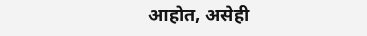आहोत, असेही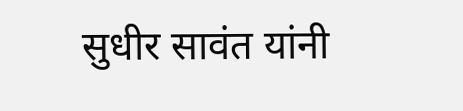सुधीर सावंत यांनी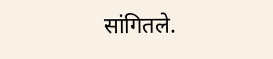सांगितले.